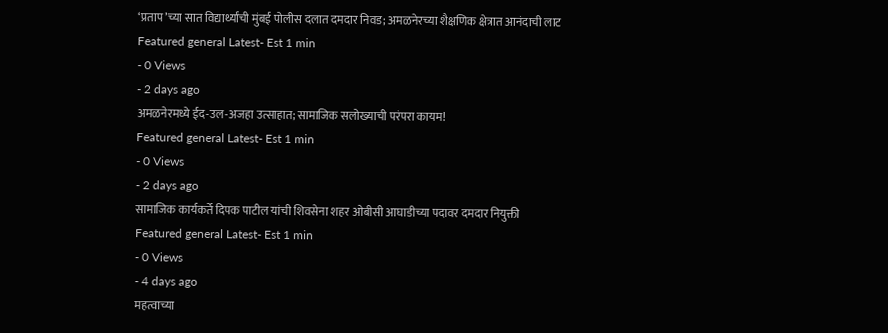‘प्रताप’च्या सात विद्यार्थ्यांची मुंबई पोलीस दलात दमदार निवड; अमळनेरच्या शैक्षणिक क्षेत्रात आनंदाची लाट
Featured general Latest- Est 1 min
- 0 Views
- 2 days ago
अमळनेरमध्ये ईद-उल-अजहा उत्साहात; सामाजिक सलोख्याची परंपरा कायम!
Featured general Latest- Est 1 min
- 0 Views
- 2 days ago
सामाजिक कार्यकर्ते दिपक पाटील यांची शिवसेना शहर ओबीसी आघाडीच्या पदावर दमदार नियुक्ती
Featured general Latest- Est 1 min
- 0 Views
- 4 days ago
महत्वाच्या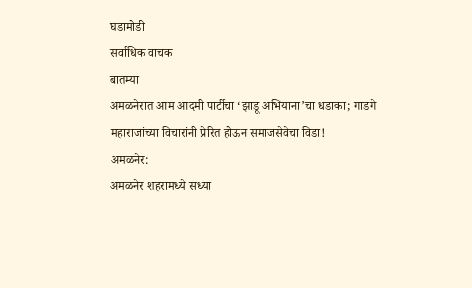घडामोडी
सर्वाधिक वाचक
बातम्या
अमळनेरात आम आदमी पार्टीचा ‘झाडू अभियाना’चा धडाका; गाडगे महाराजांच्या विचारांनी प्रेरित होऊन समाजसेवेचा विडा!
अमळनेर:
अमळनेर शहरामध्ये सध्या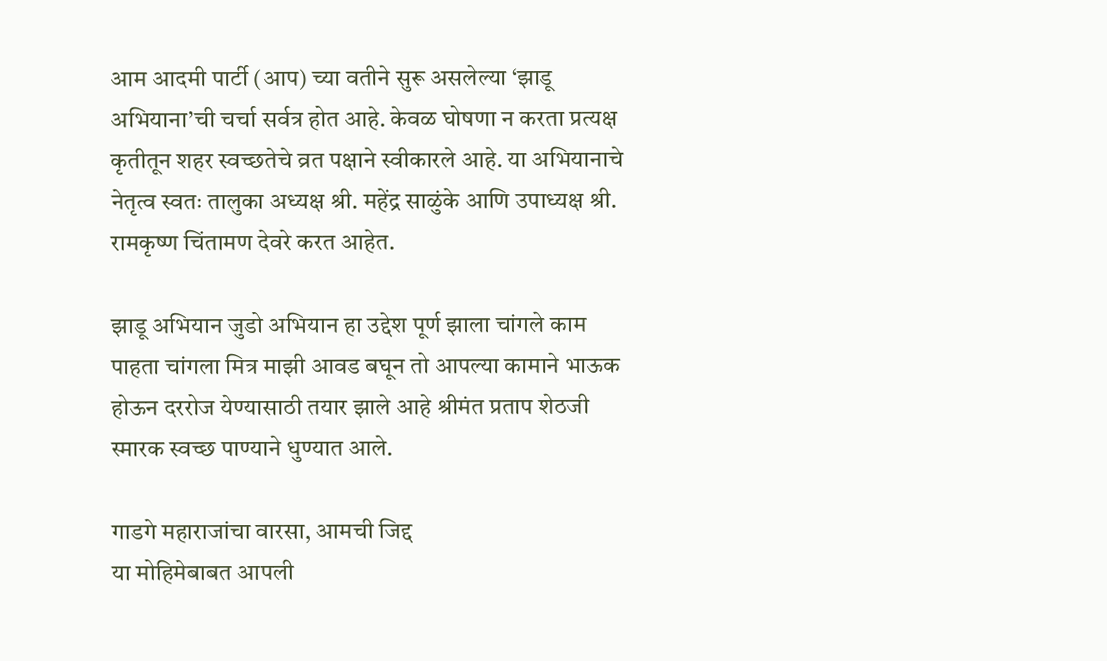आम आदमी पार्टी (आप) च्या वतीने सुरू असलेल्या ‘झाडू अभियाना’ची चर्चा सर्वत्र होत आहे. केवळ घोषणा न करता प्रत्यक्ष कृतीतून शहर स्वच्छतेचे व्रत पक्षाने स्वीकारले आहे. या अभियानाचे नेतृत्व स्वतः तालुका अध्यक्ष श्री. महेंद्र साळुंके आणि उपाध्यक्ष श्री. रामकृष्ण चिंतामण देवरे करत आहेत.

झाडू अभियान जुडो अभियान हा उद्देश पूर्ण झाला चांगले काम पाहता चांगला मित्र माझी आवड बघून तो आपल्या कामाने भाऊक होऊन दररोज येण्यासाठी तयार झाले आहे श्रीमंत प्रताप शेठजी स्मारक स्वच्छ पाण्याने धुण्यात आले.

गाडगे महाराजांचा वारसा, आमची जिद्द
या मोहिमेबाबत आपली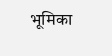भूमिका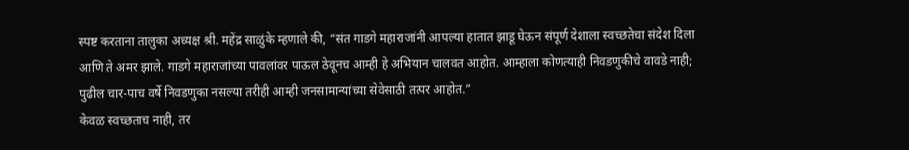स्पष्ट करताना तालुका अध्यक्ष श्री. महेंद्र साळुंके म्हणाले की, “संत गाडगे महाराजांनी आपल्या हातात झाडू घेऊन संपूर्ण देशाला स्वच्छतेचा संदेश दिला आणि ते अमर झाले. गाडगे महाराजांच्या पावलांवर पाऊल ठेवूनच आम्ही हे अभियान चालवत आहोत. आम्हाला कोणत्याही निवडणुकीचे वावडे नाही; पुढील चार-पाच वर्षे निवडणुका नसल्या तरीही आम्ही जनसामान्यांच्या सेवेसाठी तत्पर आहोत.”
केवळ स्वच्छताच नाही, तर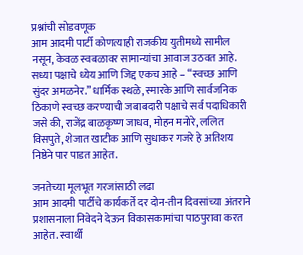प्रश्नांची सोडवणूक
आम आदमी पार्टी कोणत्याही राजकीय युतीमध्ये सामील नसून, केवळ स्वबळावर सामान्यांचा आवाज उठवत आहे. सध्या पक्षाचे ध्येय आणि जिद्द एकच आहे – “स्वच्छ आणि सुंदर अमळनेर.” धार्मिक स्थळे, स्मारके आणि सार्वजनिक ठिकाणे स्वच्छ करण्याची जबाबदारी पक्षाचे सर्व पदाधिकारी जसे की, राजेंद्र बाळकृष्ण जाधव, मोहन मनोरे, ललित विसपुते, शेजात खाटीक आणि सुधाकर गजरे हे अतिशय निष्ठेने पार पाडत आहेत.

जनतेच्या मूलभूत गरजांसाठी लढा
आम आदमी पार्टीचे कार्यकर्ते दर दोन-तीन दिवसांच्या अंतराने प्रशासनाला निवेदने देऊन विकासकामांचा पाठपुरावा करत आहेत. स्वार्थी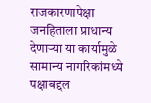राजकारणापेक्षा जनहिताला प्राधान्य देणाऱ्या या कार्यामुळे सामान्य नागरिकांमध्ये पक्षाबद्दल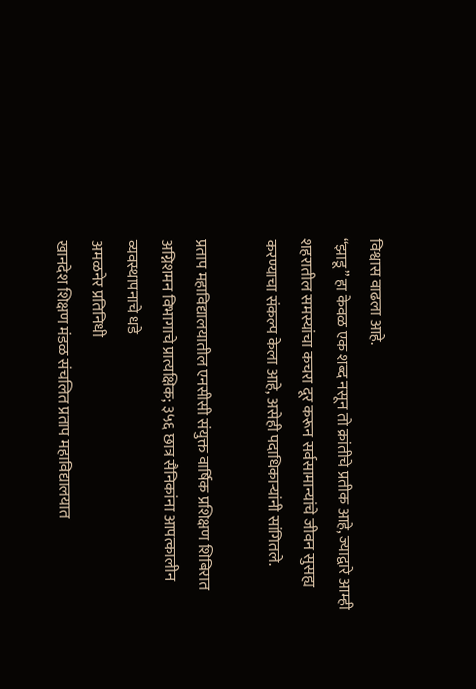विश्वास वाढला आहे.
“झाडू” हा केवळ एक शब्द नसून तो क्रांतीचे प्रतीक आहे, ज्याद्वारे आम्ही शहरातील समस्यांचा कचरा दूर करून सर्वसामान्यांचे जीवन सुसह्य करण्याचा संकल्प केला आहे, असेही पदाधिकाऱ्यांनी सांगितले.

प्रताप महाविद्यालयातील एनसीसी संयुक्त वार्षिक प्रशिक्षण शिबिरात अग्निशमन विभागाचे प्रात्यक्षिक; ३५६ छात्र सैनिकांना आपत्कालीन व्यवस्थापनाचे धडे
अमळनेर प्रतिनिधी
खानदेश शिक्षण मंडळ संचलित प्रताप महाविद्यालयात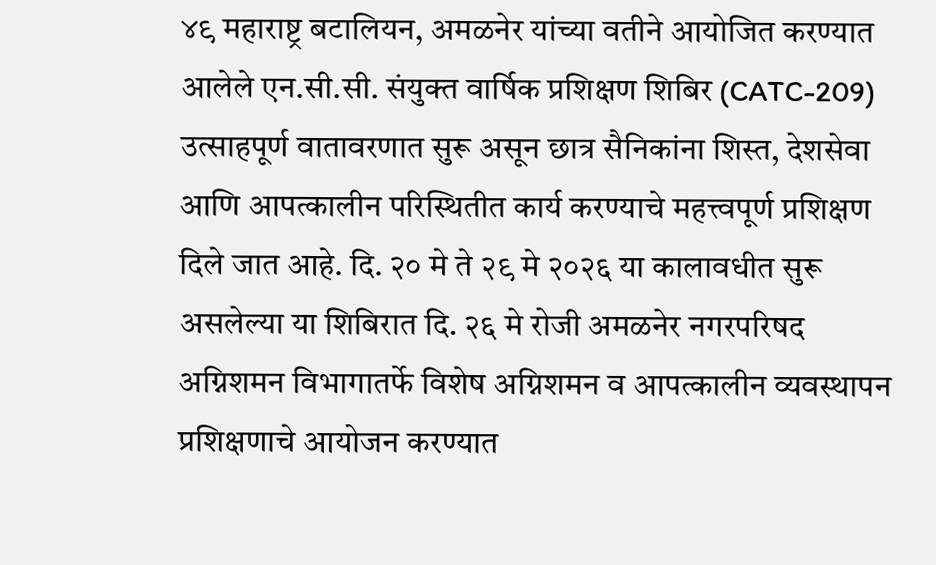४९ महाराष्ट्र बटालियन, अमळनेर यांच्या वतीने आयोजित करण्यात आलेले एन.सी.सी. संयुक्त वार्षिक प्रशिक्षण शिबिर (CATC-209) उत्साहपूर्ण वातावरणात सुरू असून छात्र सैनिकांना शिस्त, देशसेवा आणि आपत्कालीन परिस्थितीत कार्य करण्याचे महत्त्वपूर्ण प्रशिक्षण दिले जात आहे. दि. २० मे ते २९ मे २०२६ या कालावधीत सुरू असलेल्या या शिबिरात दि. २६ मे रोजी अमळनेर नगरपरिषद अग्निशमन विभागातर्फे विशेष अग्निशमन व आपत्कालीन व्यवस्थापन प्रशिक्षणाचे आयोजन करण्यात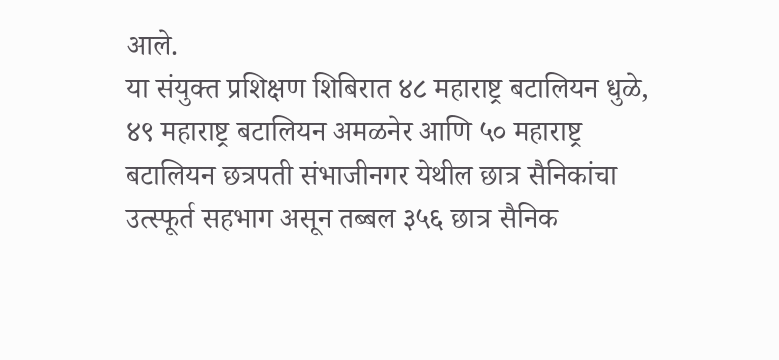आले.
या संयुक्त प्रशिक्षण शिबिरात ४८ महाराष्ट्र बटालियन धुळे, ४९ महाराष्ट्र बटालियन अमळनेर आणि ५० महाराष्ट्र बटालियन छत्रपती संभाजीनगर येथील छात्र सैनिकांचा उत्स्फूर्त सहभाग असून तब्बल ३५६ छात्र सैनिक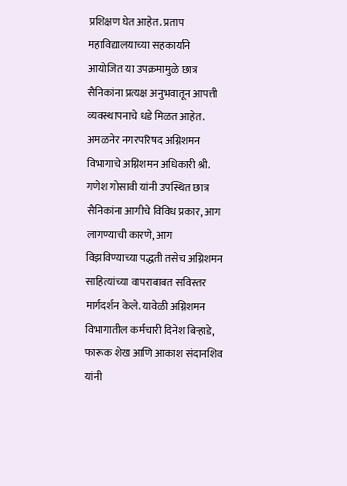प्रशिक्षण घेत आहेत. प्रताप महाविद्यालयाच्या सहकार्याने आयोजित या उपक्रमामुळे छात्र सैनिकांना प्रत्यक्ष अनुभवातून आपत्ती व्यवस्थापनाचे धडे मिळत आहेत.
अमळनेर नगरपरिषद अग्निशमन विभागाचे अग्निशमन अधिकारी श्री. गणेश गोसावी यांनी उपस्थित छात्र सैनिकांना आगीचे विविध प्रकार, आग लागण्याची कारणे, आग विझविण्याच्या पद्धती तसेच अग्निशमन साहित्यांच्या वापराबाबत सविस्तर मार्गदर्शन केले. यावेळी अग्निशमन विभागातील कर्मचारी दिनेश बिऱ्हाडे, फारूक शेख आणि आकाश संदानशिव यांनी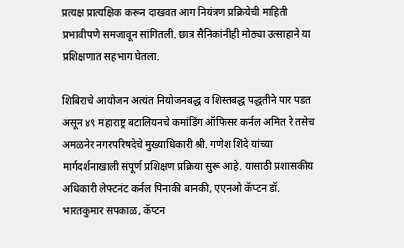प्रत्यक्ष प्रात्यक्षिक करून दाखवत आग नियंत्रण प्रक्रियेची माहिती प्रभावीपणे समजावून सांगितली. छात्र सैनिकांनीही मोठ्या उत्साहाने या प्रशिक्षणात सहभाग घेतला.

शिबिराचे आयोजन अत्यंत नियोजनबद्ध व शिस्तबद्ध पद्धतीने पार पडत असून ४९ महाराष्ट्र बटालियनचे कमांडिंग ऑफिसर कर्नल अमित रे तसेच अमळनेर नगरपरिषदेचे मुख्याधिकारी श्री. गणेश शिंदे यांच्या मार्गदर्शनाखाली संपूर्ण प्रशिक्षण प्रक्रिया सुरू आहे. यासाठी प्रशासकीय अधिकारी लेफ्टनंट कर्नल पिनाकी बानकी, एएनओ कॅप्टन डॉ. भारतकुमार सपकाळ, कॅप्टन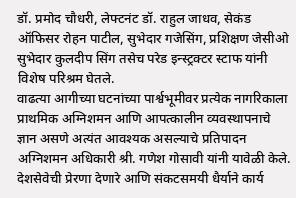डॉ. प्रमोद चौधरी, लेफ्टनंट डॉ. राहुल जाधव, सेकंड ऑफिसर रोहन पाटील, सुभेदार गजेसिंग, प्रशिक्षण जेसीओ सुभेदार कुलदीप सिंग तसेच परेड इन्स्ट्रक्टर स्टाफ यांनी विशेष परिश्रम घेतले.
वाढत्या आगीच्या घटनांच्या पार्श्वभूमीवर प्रत्येक नागरिकाला प्राथमिक अग्निशमन आणि आपत्कालीन व्यवस्थापनाचे ज्ञान असणे अत्यंत आवश्यक असल्याचे प्रतिपादन अग्निशमन अधिकारी श्री. गणेश गोसावी यांनी यावेळी केले. देशसेवेची प्रेरणा देणारे आणि संकटसमयी धैर्याने कार्य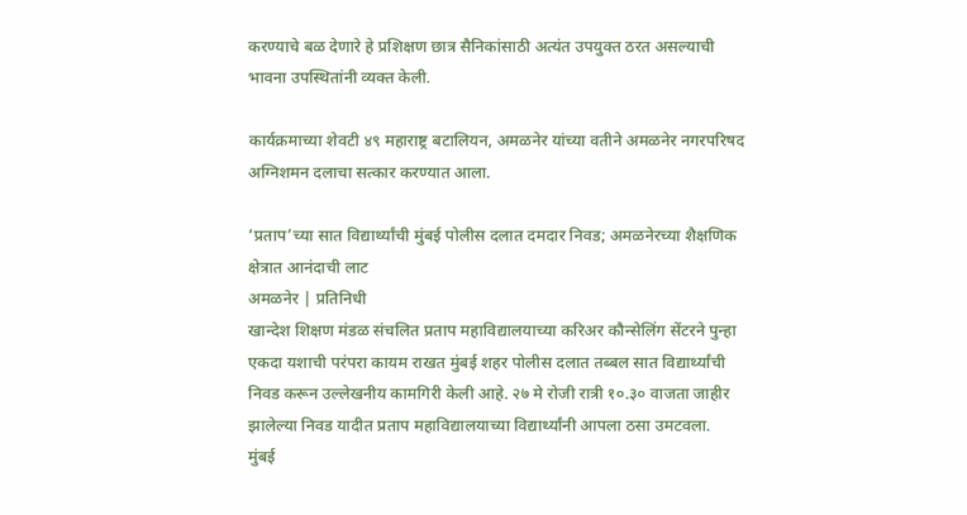करण्याचे बळ देणारे हे प्रशिक्षण छात्र सैनिकांसाठी अत्यंत उपयुक्त ठरत असल्याची भावना उपस्थितांनी व्यक्त केली.

कार्यक्रमाच्या शेवटी ४९ महाराष्ट्र बटालियन, अमळनेर यांच्या वतीने अमळनेर नगरपरिषद अग्निशमन दलाचा सत्कार करण्यात आला.

‘प्रताप’च्या सात विद्यार्थ्यांची मुंबई पोलीस दलात दमदार निवड; अमळनेरच्या शैक्षणिक क्षेत्रात आनंदाची लाट
अमळनेर | प्रतिनिधी
खान्देश शिक्षण मंडळ संचलित प्रताप महाविद्यालयाच्या करिअर कौन्सेलिंग सेंटरने पुन्हा एकदा यशाची परंपरा कायम राखत मुंबई शहर पोलीस दलात तब्बल सात विद्यार्थ्यांची निवड करून उल्लेखनीय कामगिरी केली आहे. २७ मे रोजी रात्री १०.३० वाजता जाहीर झालेल्या निवड यादीत प्रताप महाविद्यालयाच्या विद्यार्थ्यांनी आपला ठसा उमटवला.
मुंबई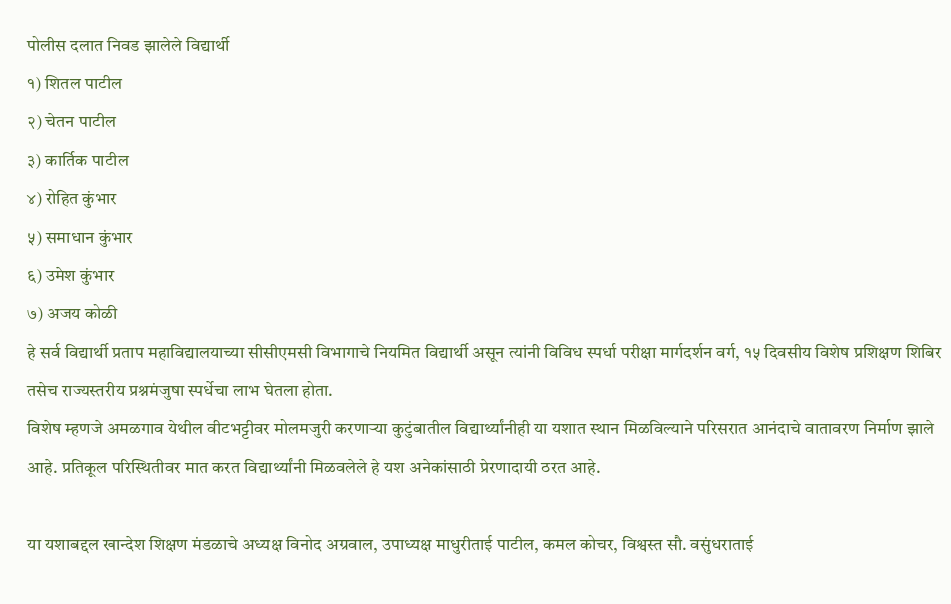पोलीस दलात निवड झालेले विद्यार्थी
१) शितल पाटील
२) चेतन पाटील
३) कार्तिक पाटील
४) रोहित कुंभार
५) समाधान कुंभार
६) उमेश कुंभार
७) अजय कोळी
हे सर्व विद्यार्थी प्रताप महाविद्यालयाच्या सीसीएमसी विभागाचे नियमित विद्यार्थी असून त्यांनी विविध स्पर्धा परीक्षा मार्गदर्शन वर्ग, १५ दिवसीय विशेष प्रशिक्षण शिबिर तसेच राज्यस्तरीय प्रश्नमंजुषा स्पर्धेचा लाभ घेतला होता.
विशेष म्हणजे अमळगाव येथील वीटभट्टीवर मोलमजुरी करणाऱ्या कुटुंबातील विद्यार्थ्यांनीही या यशात स्थान मिळविल्याने परिसरात आनंदाचे वातावरण निर्माण झाले आहे. प्रतिकूल परिस्थितीवर मात करत विद्यार्थ्यांनी मिळवलेले हे यश अनेकांसाठी प्रेरणादायी ठरत आहे.

या यशाबद्दल खान्देश शिक्षण मंडळाचे अध्यक्ष विनोद अग्रवाल, उपाध्यक्ष माधुरीताई पाटील, कमल कोचर, विश्वस्त सौ. वसुंधराताई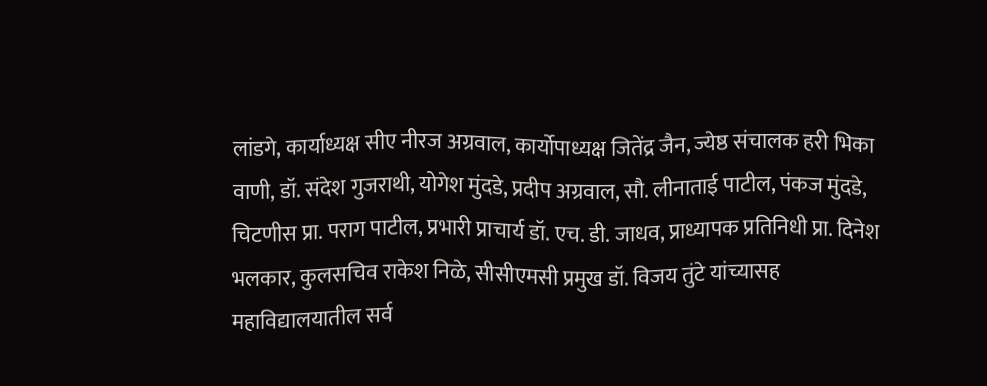लांडगे, कार्याध्यक्ष सीए नीरज अग्रवाल, कार्योपाध्यक्ष जितेंद्र जैन, ज्येष्ठ संचालक हरी भिका वाणी, डॉ. संदेश गुजराथी, योगेश मुंदडे, प्रदीप अग्रवाल, सौ. लीनाताई पाटील, पंकज मुंदडे, चिटणीस प्रा. पराग पाटील, प्रभारी प्राचार्य डॉ. एच. डी. जाधव, प्राध्यापक प्रतिनिधी प्रा. दिनेश भलकार, कुलसचिव राकेश निळे, सीसीएमसी प्रमुख डॉ. विजय तुंटे यांच्यासह महाविद्यालयातील सर्व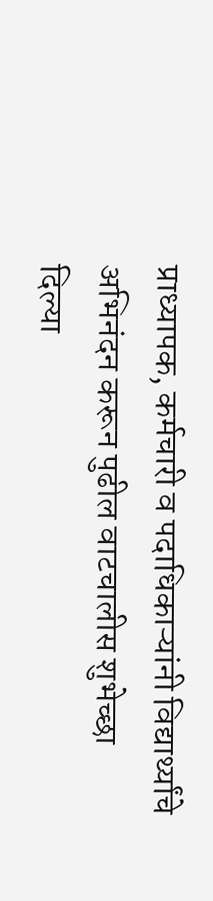प्राध्यापक, कर्मचारी व पदाधिकाऱ्यांनी विद्यार्थ्यांचे अभिनंदन करून पुढील वाटचालीस शुभेच्छा दिल्या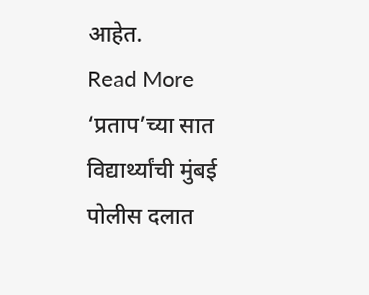आहेत.
Read More ‘प्रताप’च्या सात विद्यार्थ्यांची मुंबई पोलीस दलात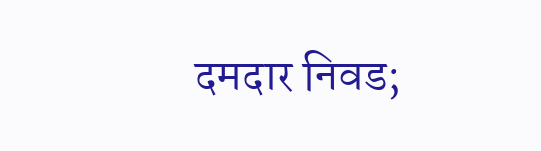दमदार निवड;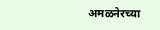अमळनेरच्या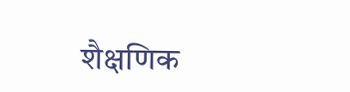शैक्षणिक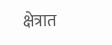क्षेत्रात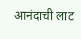आनंदाची लाट